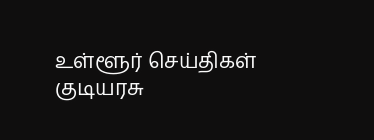உள்ளூர் செய்திகள்
குடியரசு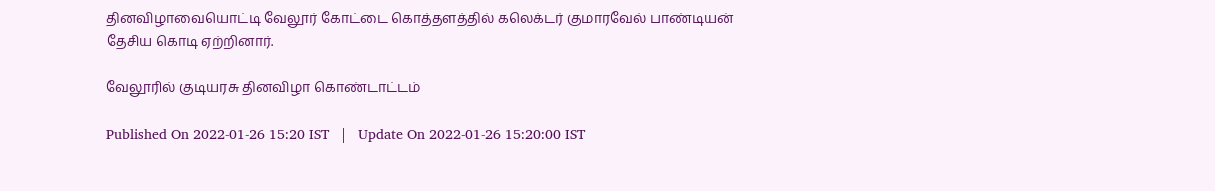தினவிழாவையொட்டி வேலூர் கோட்டை கொத்தளத்தில் கலெக்டர் குமாரவேல் பாண்டியன் தேசிய கொடி ஏற்றினார்.

வேலூரில் குடியரசு தினவிழா கொண்டாட்டம்

Published On 2022-01-26 15:20 IST   |   Update On 2022-01-26 15:20:00 IST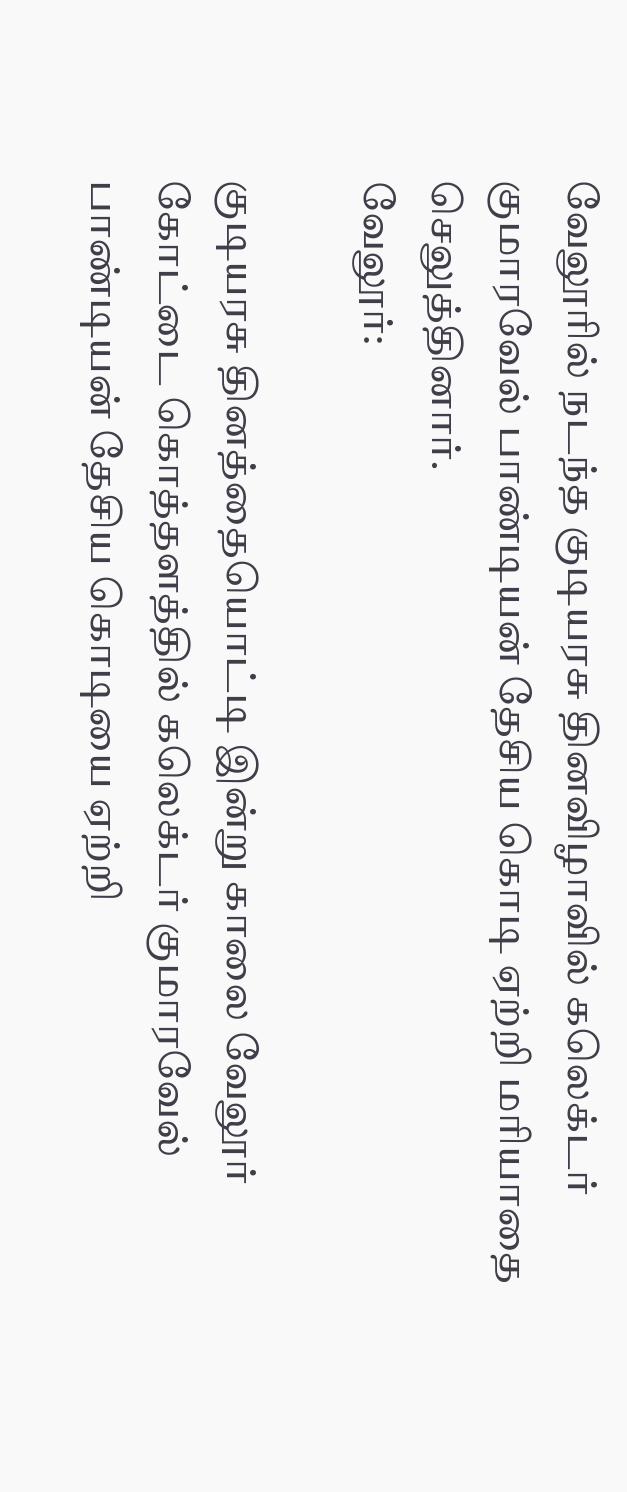வேலூரில் நடந்த குடியரசு தினவிழாவில் கலெக்டர் குமாரவேல் பாண்டியன் தேசிய கொடி ஏற்றி மரியாதை செலுத்தினார்.
வேலூர்:

குடியரசு தினத்தையொட்டி இன்று காலை வேலூர் கோட்டை கொத்தளத்தில் கலெக்டர் குமாரவேல் பாண்டியன் தேசிய கொடியை ஏற்றி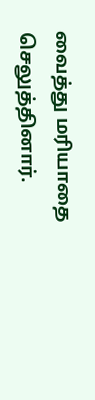வைத்து மரியாதை செலுத்தினார்.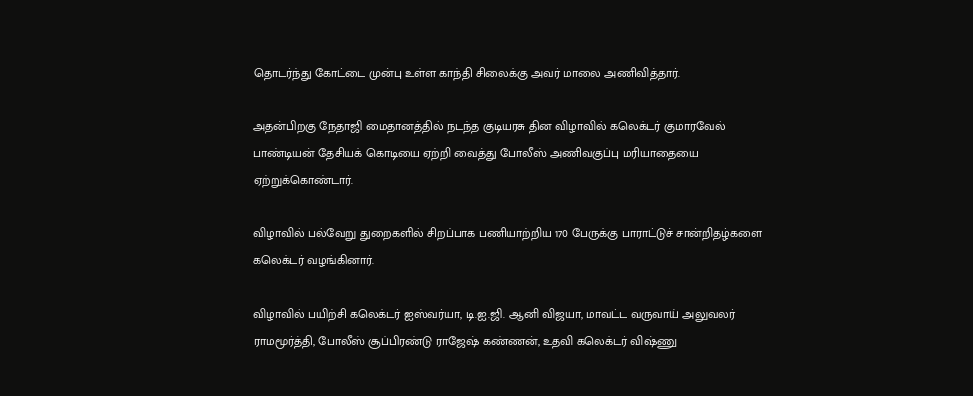தொடர்ந்து கோட்டை முன்பு உள்ள காந்தி சிலைக்கு அவர் மாலை அணிவித்தார்.

அதன்பிறகு நேதாஜி மைதானத்தில் நடந்த குடியரசு தின விழாவில் கலெக்டர் குமாரவேல் பாண்டியன் தேசியக் கொடியை ஏற்றி வைத்து போலீஸ் அணிவகுப்பு மரியாதையை ஏற்றுக்கொண்டார்.

விழாவில் பல்வேறு துறைகளில் சிறப்பாக பணியாற்றிய 170 பேருக்கு பாராட்டுச் சான்றிதழ்களை கலெக்டர் வழங்கினார்.

விழாவில் பயிற்சி கலெக்டர் ஐஸ்வர்யா, டி.ஐ.ஜி. ஆனி விஜயா, மாவட்ட வருவாய் அலுவலர் ராமமூர்த்தி, போலீஸ் சூப்பிரண்டு ராஜேஷ் கண்ணன், உதவி கலெக்டர் விஷ்ணு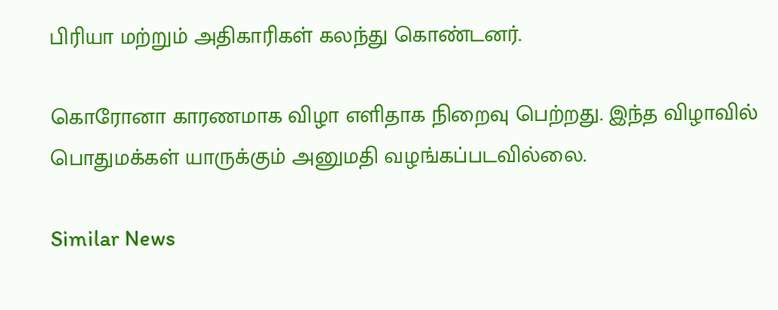பிரியா மற்றும் அதிகாரிகள் கலந்து கொண்டனர்.

கொரோனா காரணமாக விழா எளிதாக நிறைவு பெற்றது. இந்த விழாவில் பொதுமக்கள் யாருக்கும் அனுமதி வழங்கப்படவில்லை.

Similar News